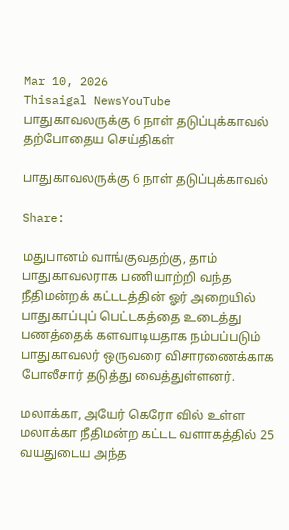Mar 10, 2026
Thisaigal NewsYouTube
பாதுகாவலருக்கு 6 நாள் தடுப்புக்காவல்
தற்போதைய செய்திகள்

பாதுகாவலருக்கு 6 நாள் தடுப்புக்காவல்

Share:

மதுபானம் வாங்குவதற்கு, தாம் பாதுகாவலராக பணியாற்றி வந்த நீதிமன்றக் கட்டடத்தின் ஓர் அறையில் பாதுகாப்புப் பெட்டகத்தை உடைத்து பணத்தைக் களவாடியதாக நம்பப்படும் பாதுகாவலர் ஒருவரை விசாரணைக்காக போலீசார் தடுத்து வைத்துள்ளனர்.

மலாக்கா, அயேர் கெரோ வில் உள்ள மலாக்கா நீதிமன்ற கட்டட வளாகத்தில் 25 வயதுடைய அந்த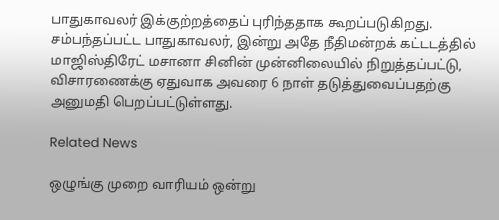பாதுகாவலர் இக்குற்றத்தைப் புரிந்ததாக கூறப்படுகிறது. சம்பந்தப்பட்ட பாதுகாவலர், இன்று அதே நீதிமன்றக் கட்டடத்தில் மாஜிஸ்திரேட் மசானா சினின் முன்னிலையில் நிறுத்தப்பட்டு, விசாரணைக்கு ஏதுவாக அவரை 6 நாள் தடுத்துவைப்பதற்கு அனுமதி பெறப்பட்டுள்ளது.

Related News

ஒழுங்கு முறை வாரியம் ஒன்று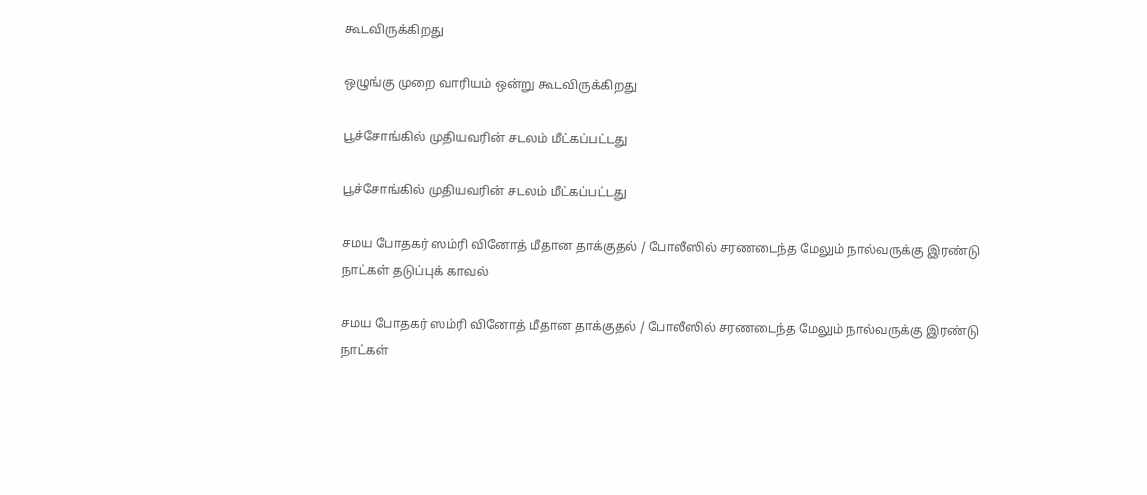கூடவிருக்கிறது

ஒழுங்கு முறை வாரியம் ஒன்று கூடவிருக்கிறது

பூச்சோங்கில் முதியவரின் சடலம் மீட்கப்பட்டது

பூச்சோங்கில் முதியவரின் சடலம் மீட்கப்பட்டது

சமய போதகர் ஸம்ரி வினோத் மீதான தாக்குதல் / போலீஸில் சரணடைந்த மேலும் நால்வருக்கு இரண்டு நாட்கள் தடுப்புக் காவல்

சமய போதகர் ஸம்ரி வினோத் மீதான தாக்குதல் / போலீஸில் சரணடைந்த மேலும் நால்வருக்கு இரண்டு நாட்கள்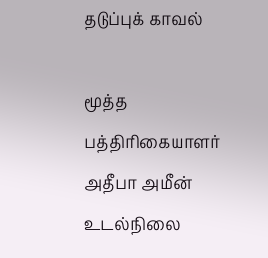தடுப்புக் காவல்

மூத்த பத்திரிகையாளர் அதீபா அமீன் உடல்நிலை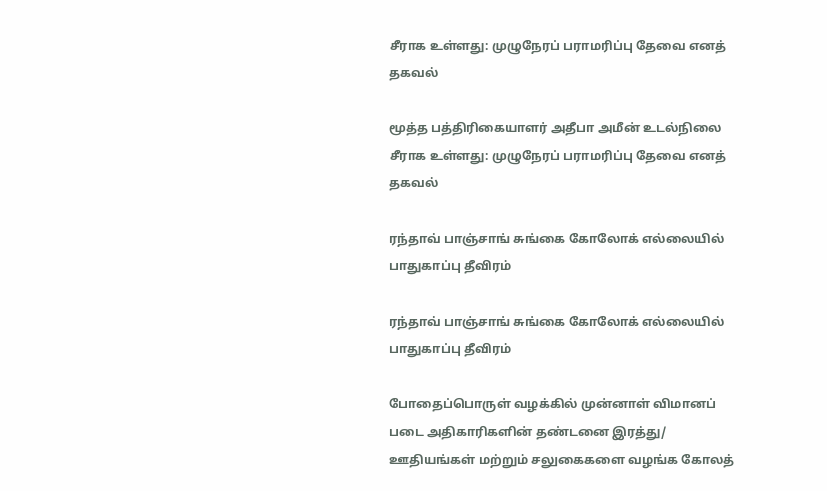சீராக உள்ளது: முழுநேரப் பராமரிப்பு தேவை எனத் தகவல்

மூத்த பத்திரிகையாளர் அதீபா அமீன் உடல்நிலை சீராக உள்ளது: முழுநேரப் பராமரிப்பு தேவை எனத் தகவல்

ரந்தாவ் பாஞ்சாங் சுங்கை கோலோக் எல்லையில் பாதுகாப்பு தீவிரம்

ரந்தாவ் பாஞ்சாங் சுங்கை கோலோக் எல்லையில் பாதுகாப்பு தீவிரம்

போதைப்பொருள் வழக்கில் முன்னாள் விமானப் படை அதிகாரிகளின் தண்டனை இரத்து/ ஊதியங்கள் மற்றும் சலுகைகளை வழங்க கோலத்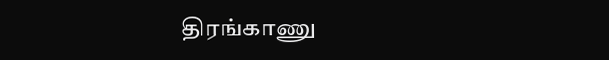திரங்காணு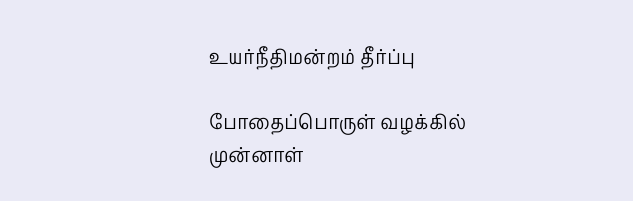உயர்நீதிமன்றம் தீர்ப்பு

போதைப்பொருள் வழக்கில் முன்னாள்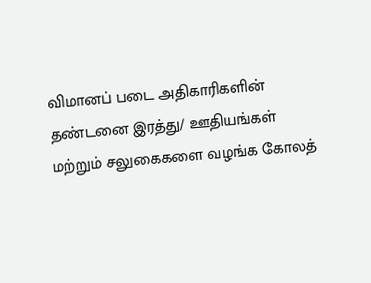விமானப் படை அதிகாரிகளின் தண்டனை இரத்து/ ஊதியங்கள் மற்றும் சலுகைகளை வழங்க கோலத்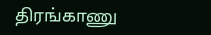திரங்காணு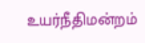உயர்நீதிமன்றம்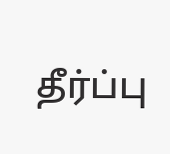தீர்ப்பு